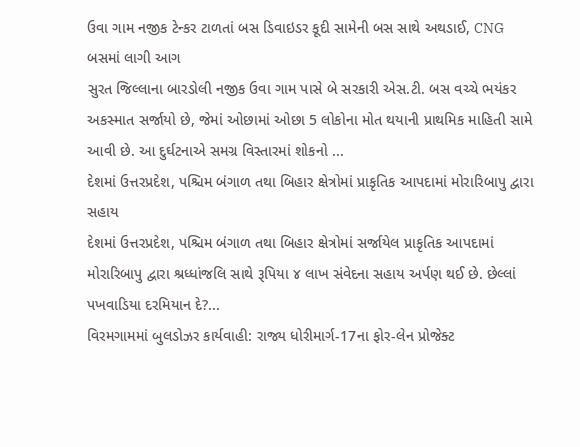ઉવા ગામ નજીક ટેન્કર ટાળતાં બસ ડિવાઇડર કૂદી સામેની બસ સાથે અથડાઈ, CNG બસમાં લાગી આગ
સુરત જિલ્લાના બારડોલી નજીક ઉવા ગામ પાસે બે સરકારી એસ.ટી. બસ વચ્ચે ભયંકર અકસ્માત સર્જાયો છે, જેમાં ઓછામાં ઓછા 5 લોકોના મોત થયાની પ્રાથમિક માહિતી સામે આવી છે. આ દુર્ઘટનાએ સમગ્ર વિસ્તારમાં શોકનો ...
દેશમાં ઉત્તરપ્રદેશ, પશ્ચિમ બંગાળ તથા બિહાર ક્ષેત્રોમાં પ્રાકૃતિક આપદામાં મોરારિબાપુ દ્વારા સહાય
દેશમાં ઉત્તરપ્રદેશ, પશ્ચિમ બંગાળ તથા બિહાર ક્ષેત્રોમાં સર્જાયેલ પ્રાકૃતિક આપદામાં મોરારિબાપુ દ્વારા શ્રધ્ધાંજલિ સાથે રૂપિયા ૪ લાખ સંવેદના સહાય અર્પણ થઈ છે. છેલ્લાં પખવાડિયા દરમિયાન દે?...
વિરમગામમાં બુલડોઝર કાર્યવાહી: રાજ્ય ધોરીમાર્ગ-17ના ફોર-લેન પ્રોજેક્ટ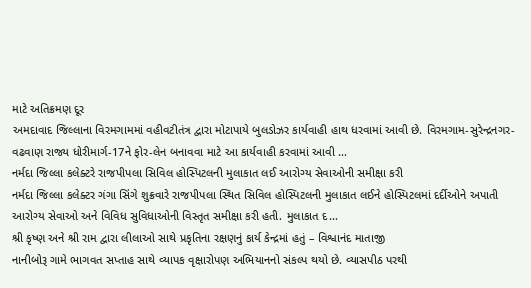માટે અતિક્રમણ દૂર
અમદાવાદ જિલ્લાના વિરમગામમાં વહીવટીતંત્ર દ્વારા મોટાપાયે બુલડોઝર કાર્યવાહી હાથ ધરવામાં આવી છે. વિરમગામ-સુરેન્દ્રનગર-વઢવાણ રાજ્ય ધોરીમાર્ગ-17ને ફોર-લેન બનાવવા માટે આ કાર્યવાહી કરવામાં આવી ...
નર્મદા જિલ્લા કલેક્ટરે રાજપીપલા સિવિલ હોસ્પિટલની મુલાકાત લઈ આરોગ્ય સેવાઓની સમીક્ષા કરી
નર્મદા જિલ્લા કલેક્ટર ગંગા સિંગે શુક્રવારે રાજપીપલા સ્થિત સિવિલ હોસ્પિટલની મુલાકાત લઈને હોસ્પિટલમાં દર્દીઓને અપાતી આરોગ્ય સેવાઓ અને વિવિધ સુવિધાઓની વિસ્તૃત સમીક્ષા કરી હતી. મુલાકાત દ...
શ્રી કૃષ્ણ અને શ્રી રામ દ્વારા લીલાઓ સાથે પ્રકૃતિના રક્ષણનું કાર્ય કેન્દ્રમાં હતું – વિશ્વાનંદ માતાજી
નાનીબોરૂ ગામે ભાગવત સપ્તાહ સાથે વ્યાપક વૃક્ષારોપણ અભિયાનનો સંકલ્પ થયો છે. વ્યાસપીઠ પરથી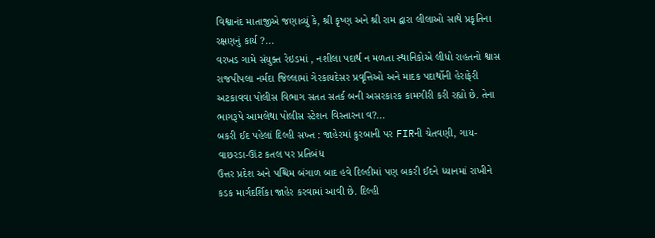વિશ્વાનંદ માતાજીએ જણાવ્યું કે, શ્રી કૃષ્ણ અને શ્રી રામ દ્વારા લીલાઓ સાથે પ્રકૃતિના રક્ષણનું કાર્ય ?...
વરખડ ગામે સંયુક્ત રેઇડમાં , નશીલા પદાર્થ ન મળતા સ્થાનિકોએ લીધો રાહતનો શ્વાસ
રાજપીપલા નર્મદા જિલ્લામાં ગેરકાયદેસર પ્રવૃત્તિઓ અને માદક પદાર્થોની હેરાફેરી અટકાવવા પોલીસ વિભાગ સતત સતર્ક બની અસરકારક કામગીરી કરી રહ્યો છે. તેના ભાગરૂપે આમલેથા પોલીસ સ્ટેશન વિસ્તારના વ?...
બકરી ઈદ પહેલાં દિલ્હી સખ્ત : જાહેરમાં કુરબાની પર FIRની ચેતવણી, ગાય-વાછરડા-ઊંટ કતલ પર પ્રતિબંધ
ઉત્તર પ્રદેશ અને પશ્ચિમ બંગાળ બાદ હવે દિલ્હીમાં પણ બકરી ઈદને ધ્યાનમાં રાખીને કડક માર્ગદર્શિકા જાહેર કરવામાં આવી છે. દિલ્હી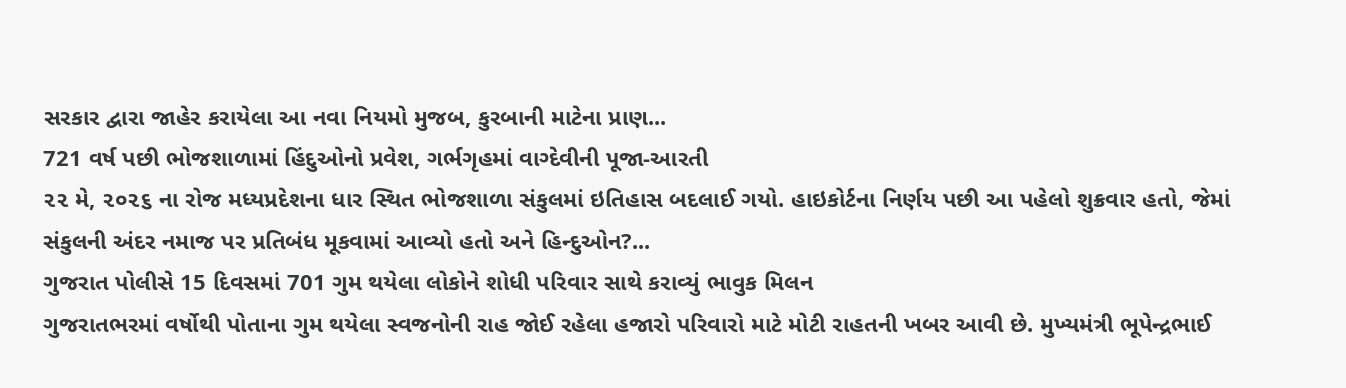સરકાર દ્વારા જાહેર કરાયેલા આ નવા નિયમો મુજબ, કુરબાની માટેના પ્રાણ...
721 વર્ષ પછી ભોજશાળામાં હિંદુઓનો પ્રવેશ, ગર્ભગૃહમાં વાગ્દેવીની પૂજા-આરતી
૨૨ મે, ૨૦૨૬ ના રોજ મધ્યપ્રદેશના ધાર સ્થિત ભોજશાળા સંકુલમાં ઇતિહાસ બદલાઈ ગયો. હાઇકોર્ટના નિર્ણય પછી આ પહેલો શુક્રવાર હતો, જેમાં સંકુલની અંદર નમાજ પર પ્રતિબંધ મૂકવામાં આવ્યો હતો અને હિન્દુઓન?...
ગુજરાત પોલીસે 15 દિવસમાં 701 ગુમ થયેલા લોકોને શોધી પરિવાર સાથે કરાવ્યું ભાવુક મિલન
ગુજરાતભરમાં વર્ષોથી પોતાના ગુમ થયેલા સ્વજનોની રાહ જોઈ રહેલા હજારો પરિવારો માટે મોટી રાહતની ખબર આવી છે. મુખ્યમંત્રી ભૂપેન્દ્રભાઈ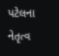પટેલના નેતૃત્વ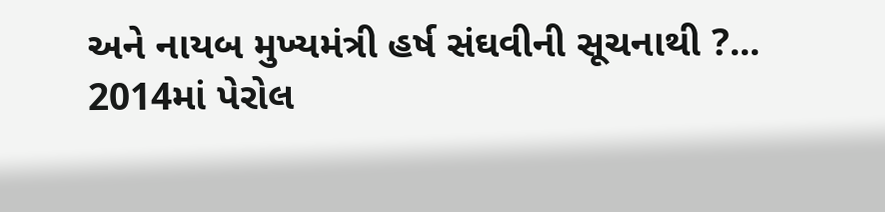અને નાયબ મુખ્યમંત્રી હર્ષ સંઘવીની સૂચનાથી ?...
2014માં પેરોલ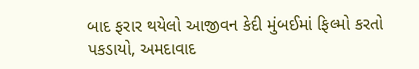બાદ ફરાર થયેલો આજીવન કેદી મુંબઈમાં ફિલ્મો કરતો પકડાયો, અમદાવાદ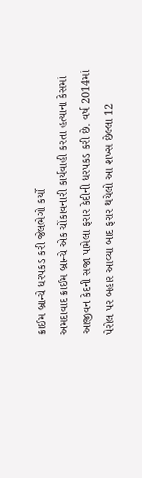ક્રાઈમ બ્રાન્ચે ધરપકડ કરી જેલભેગો કર્યો
અમદાવાદ ક્રાઈમ બ્રાન્ચે એક ચોંકાવનારી કાર્યવાહી કરતા હત્યાના કેસમાં આજીવન કેદની સજા પામેલા ફરાર કેદીની ધરપકડ કરી છે. વર્ષ 2014માં પેરોલ પર બહાર આવ્યા બાદ ફરાર થયેલો આ શખ્સ છેલ્લા 12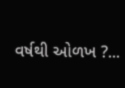વર્ષથી ઓળખ ?...